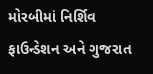મોરબીમાં નિર્શિવ ફાઉન્ડેશન અને ગુજરાત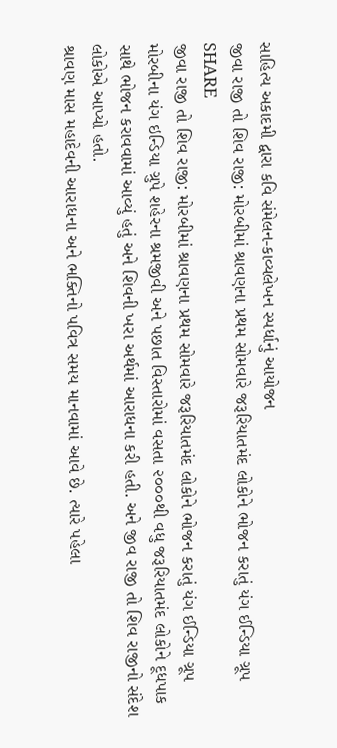સાહિત્ય અકાદમી દ્વારા કવિ સંમેલન-કાવ્યલેખન સ્પર્ધાનું આયોજન
જીવા રાજી તો શિવ રાજી: મોરબીમાં શ્રાવણના પ્રથમ સોમવારે જરૂરિયાતમંદ લોકોને ભોજન કરાતું યંગ ઈન્ડિયા ગ્રૂપ
SHARE
જીવા રાજી તો શિવ રાજી: મોરબીમાં શ્રાવણના પ્રથમ સોમવારે જરૂરિયાતમંદ લોકોને ભોજન કરાતું યંગ ઈન્ડિયા ગ્રૂપ
મોરબીના યંગ ઇન્ડિયા ગ્રુપે શહેરના શ્રમજીવી અને પછાત વિસ્તારોમાં વસતા ૨૦૦૦થી વધુ જરૂરિયાતમંદ લોકોને દૂધપાક સાથે ભોજન કરાવવામાં આવ્યું હતું અને શિવની ખરા અર્થમાં આરાધના કરી હતી. અને જીવ રાજી તો શિવ રાજીનો સંદેશ લોકોએ આપ્યો હતો.
શ્રાવણ માસ મહાદેવની આરાધના અને ભક્તિનો પવિત્ર સમય માનવામાં આવે છે. ત્યારે પહેલા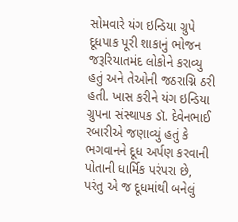સોમવારે યંગ ઇન્ડિયા ગ્રુપે દૂધપાક પૂરી શાકાનું ભોજન જરૂરિયાતમંદ લોકોને કરાવ્યુ હતું અને તેઓની જઠરાગ્નિ ઠરી હતી. ખાસ કરીને યંગ ઇન્ડિયા ગ્રુપના સંસ્થાપક ડૉ. દેવેનભાઈ રબારીએ જણાવ્યું હતું કે ભગવાનને દૂધ અર્પણ કરવાની પોતાની ધાર્મિક પરંપરા છે, પરંતુ એ જ દૂધમાંથી બનેલું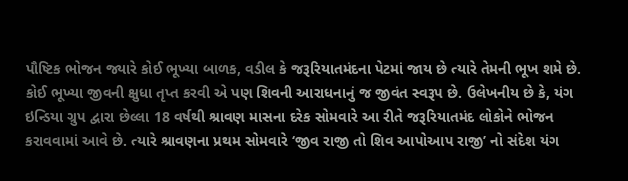પૌષ્ટિક ભોજન જ્યારે કોઈ ભૂખ્યા બાળક, વડીલ કે જરૂરિયાતમંદના પેટમાં જાય છે ત્યારે તેમની ભૂખ શમે છે. કોઈ ભૂખ્યા જીવની ક્ષુધા તૃપ્ત કરવી એ પણ શિવની આરાધનાનું જ જીવંત સ્વરૂપ છે. ઉલેખનીય છે કે, યંગ ઇન્ડિયા ગ્રુપ દ્વારા છેલ્લા 18 વર્ષથી શ્રાવણ માસના દરેક સોમવારે આ રીતે જરૂરિયાતમંદ લોકોને ભોજન કરાવવામાં આવે છે. ત્યારે શ્રાવણના પ્રથમ સોમવારે ‘જીવ રાજી તો શિવ આપોઆપ રાજી’ નો સંદેશ યંગ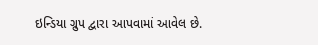ઇન્ડિયા ગ્રુપ દ્વારા આપવામાં આવેલ છે.